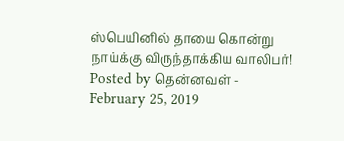ஸ்பெயினில் தாயை கொன்று நாய்க்கு விருந்தாக்கிய வாலிபர்! Posted by தென்னவள் - February 25, 2019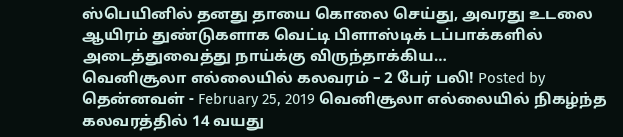ஸ்பெயினில் தனது தாயை கொலை செய்து, அவரது உடலை ஆயிரம் துண்டுகளாக வெட்டி பிளாஸ்டிக் டப்பாக்களில் அடைத்துவைத்து நாய்க்கு விருந்தாக்கிய…
வெனிசூலா எல்லையில் கலவரம் – 2 பேர் பலி! Posted by தென்னவள் - February 25, 2019 வெனிசூலா எல்லையில் நிகழ்ந்த கலவரத்தில் 14 வயது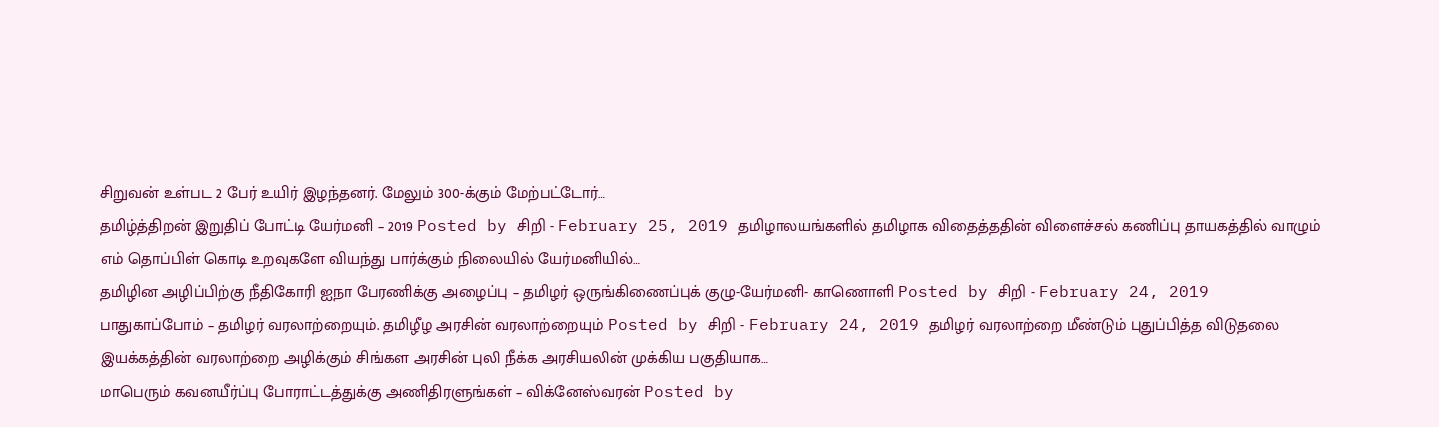சிறுவன் உள்பட 2 பேர் உயிர் இழந்தனர். மேலும் 300-க்கும் மேற்பட்டோர்…
தமிழ்த்திறன் இறுதிப் போட்டி யேர்மனி – 2019 Posted by சிறி - February 25, 2019 தமிழாலயங்களில் தமிழாக விதைத்ததின் விளைச்சல் கணிப்பு தாயகத்தில் வாழும் எம் தொப்பிள் கொடி உறவுகளே வியந்து பார்க்கும் நிலையில் யேர்மனியில்…
தமிழின அழிப்பிற்கு நீதிகோரி ஐநா பேரணிக்கு அழைப்பு – தமிழர் ஒருங்கிணைப்புக் குழு-யேர்மனி- காணொளி Posted by சிறி - February 24, 2019
பாதுகாப்போம் – தமிழர் வரலாற்றையும். தமிழீழ அரசின் வரலாற்றையும் Posted by சிறி - February 24, 2019 தமிழர் வரலாற்றை மீண்டும் புதுப்பித்த விடுதலை இயக்கத்தின் வரலாற்றை அழிக்கும் சிங்கள அரசின் புலி நீக்க அரசியலின் முக்கிய பகுதியாக…
மாபெரும் கவனயீர்ப்பு போராட்டத்துக்கு அணிதிரளுங்கள் – விக்னேஸ்வரன் Posted by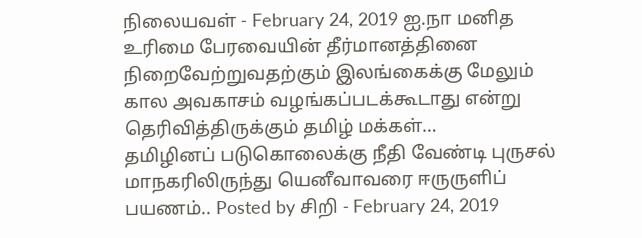நிலையவள் - February 24, 2019 ஐ.நா மனித உரிமை பேரவையின் தீர்மானத்தினை நிறைவேற்றுவதற்கும் இலங்கைக்கு மேலும் கால அவகாசம் வழங்கப்படக்கூடாது என்று தெரிவித்திருக்கும் தமிழ் மக்கள்…
தமிழினப் படுகொலைக்கு நீதி வேண்டி புருசல் மாநகரிலிருந்து யெனீவாவரை ஈருருளிப் பயணம்.. Posted by சிறி - February 24, 2019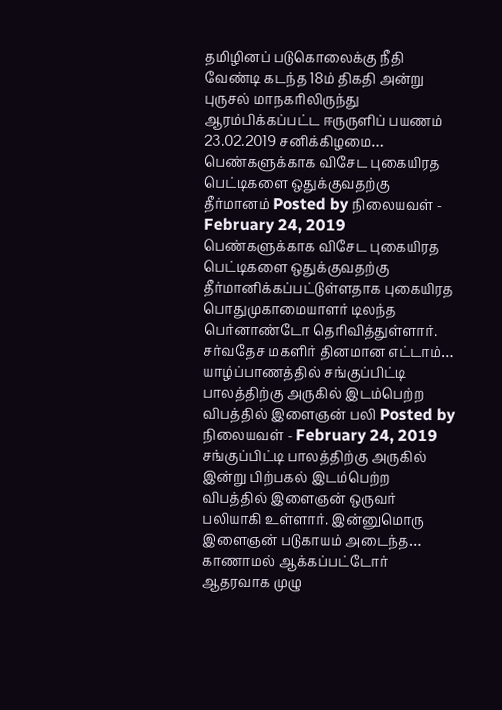தமிழினப் படுகொலைக்கு நீதி வேண்டி கடந்த 18ம் திகதி அன்று புருசல் மாநகரிலிருந்து ஆரம்பிக்கப்பட்ட ஈருருளிப் பயணம் 23.02.2019 சனிக்கிழமை…
பெண்களுக்காக விசேட புகையிரத பெட்டிகளை ஒதுக்குவதற்கு தீர்மானம் Posted by நிலையவள் - February 24, 2019 பெண்களுக்காக விசேட புகையிரத பெட்டிகளை ஒதுக்குவதற்கு தீர்மானிக்கப்பட்டுள்ளதாக புகையிரத பொதுமுகாமையாளர் டிலந்த பெர்னாண்டோ தெரிவித்துள்ளார். சர்வதேச மகளிர் தினமான எட்டாம்…
யாழ்ப்பாணத்தில் சங்குப்பிட்டி பாலத்திற்கு அருகில் இடம்பெற்ற விபத்தில் இளைஞன் பலி Posted by நிலையவள் - February 24, 2019 சங்குப்பிட்டி பாலத்திற்கு அருகில் இன்று பிற்பகல் இடம்பெற்ற விபத்தில் இளைஞன் ஒருவர் பலியாகி உள்ளார். இன்னுமொரு இளைஞன் படுகாயம் அடைந்த…
காணாமல் ஆக்கப்பட்டோர் ஆதரவாக முழு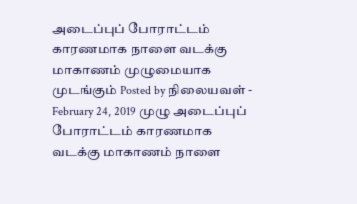அடைப்புப் போராட்டம் காரணமாக நாளை வடக்கு மாகாணம் முழுமையாக முடங்கும் Posted by நிலையவள் - February 24, 2019 முழு அடைப்புப் போராட்டம் காரணமாக வடக்கு மாகாணம் நாளை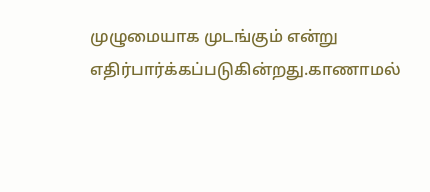முழுமையாக முடங்கும் என்று எதிர்பார்க்கப்படுகின்றது.காணாமல்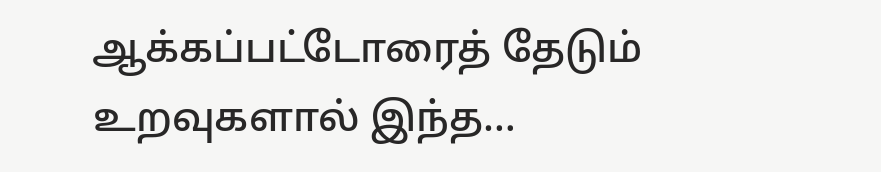ஆக்கப்பட்டோரைத் தேடும் உறவுகளால் இந்த…